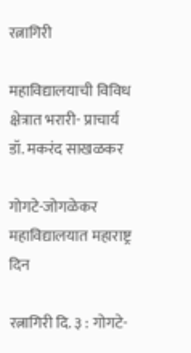रत्नागिरी

महाविद्यालयाची विविध क्षेत्रात भरारी- प्राचार्य डॉ. मकरंद साखळकर

गोगटे-जोगळेकर महाविद्यालयात महाराष्ट्र दिन

रत्नागिरी दि. ३ : गोगटे-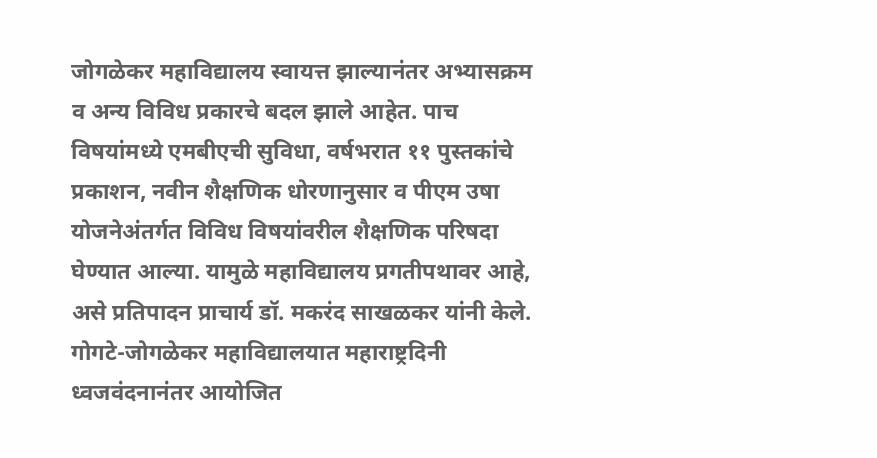जोगळेकर महाविद्यालय स्वायत्त झाल्यानंतर अभ्यासक्रम व अन्य विविध प्रकारचे बदल झाले आहेत. पाच विषयांमध्ये एमबीएची सुविधा, वर्षभरात ११ पुस्तकांचे प्रकाशन, नवीन शैक्षणिक धोरणानुसार व पीएम उषा योजनेअंतर्गत विविध विषयांवरील शैक्षणिक परिषदा घेण्यात आल्या. यामुळे महाविद्यालय प्रगतीपथावर आहे, असे प्रतिपादन प्राचार्य डॉ. मकरंद साखळकर यांनी केले.
गोगटे-जोगळेकर महाविद्यालयात महाराष्ट्रदिनी ध्वजवंदनानंतर आयोजित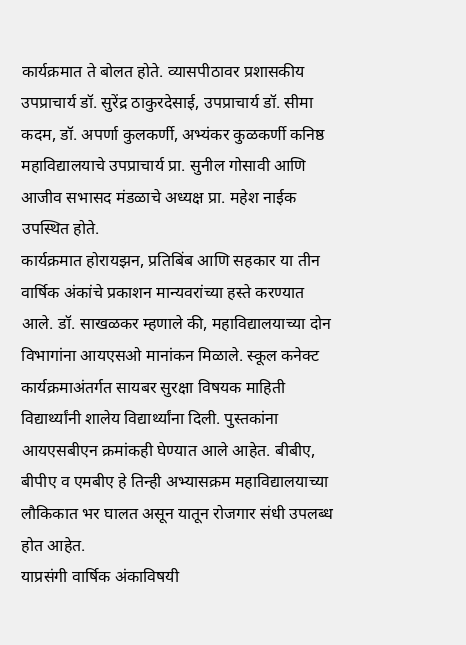कार्यक्रमात ते बोलत होते. व्यासपीठावर प्रशासकीय उपप्राचार्य डॉ. सुरेंद्र ठाकुरदेसाई, उपप्राचार्य डॉ. सीमा कदम, डॉ. अपर्णा कुलकर्णी, अभ्यंकर कुळकर्णी कनिष्ठ महाविद्यालयाचे उपप्राचार्य प्रा. सुनील गोसावी आणि आजीव सभासद मंडळाचे अध्यक्ष प्रा. महेश नाईक उपस्थित होते.
कार्यक्रमात होरायझन, प्रतिबिंब आणि सहकार या तीन वार्षिक अंकांचे प्रकाशन मान्यवरांच्या हस्ते करण्यात आले. डॉ. साखळकर म्हणाले की, महाविद्यालयाच्या दोन विभागांना आयएसओ मानांकन मिळाले. स्कूल कनेक्ट कार्यक्रमाअंतर्गत सायबर सुरक्षा विषयक माहिती विद्यार्थ्यांनी शालेय विद्यार्थ्यांना दिली. पुस्तकांना आयएसबीएन क्रमांकही घेण्यात आले आहेत. बीबीए, बीपीए व एमबीए हे तिन्ही अभ्यासक्रम महाविद्यालयाच्या लौकिकात भर घालत असून यातून रोजगार संधी उपलब्ध होत आहेत.
याप्रसंगी वार्षिक अंकाविषयी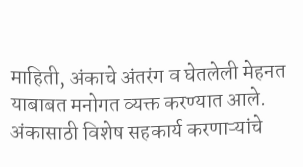माहिती, अंकाचे अंतरंग व घेतलेली मेहनत याबाबत मनोगत व्यक्त करण्यात आले. अंकासाठी विशेष सहकार्य करणाऱ्यांचे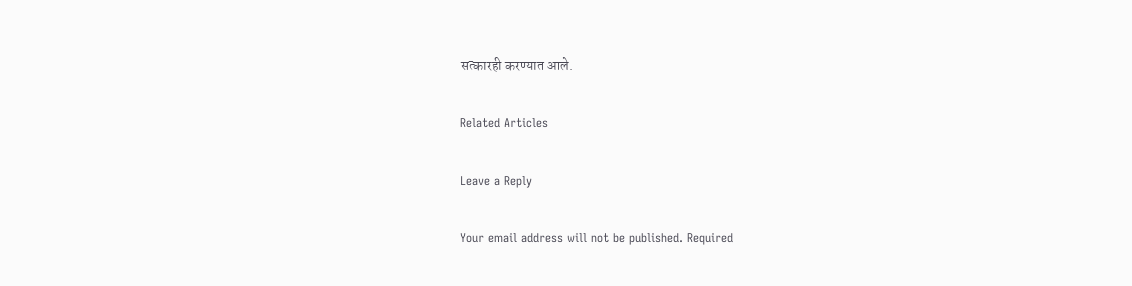सत्कारही करण्यात आले.

Related Articles

Leave a Reply

Your email address will not be published. Required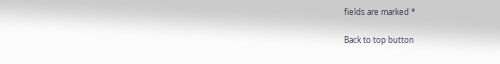fields are marked *

Back to top button